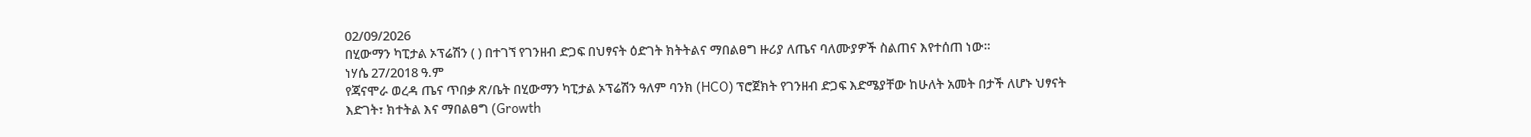02/09/2026
በሂውማን ካፒታል ኦፕሬሽን ( ) በተገኘ የገንዘብ ድጋፍ በህፃናት ዕድገት ክትትልና ማበልፀግ ዙሪያ ለጤና ባለሙያዎች ስልጠና እየተሰጠ ነው።
ነሃሴ 27/2018 ዓ.ም
የጃናሞራ ወረዳ ጤና ጥበቃ ጽ/ቤት በሂውማን ካፒታል ኦፕሬሽን ዓለም ባንክ (HCO) ፕሮጀክት የገንዘብ ድጋፍ እድሜያቸው ከሁለት አመት በታች ለሆኑ ህፃናት እድገት፣ ክተትል እና ማበልፀግ (Growth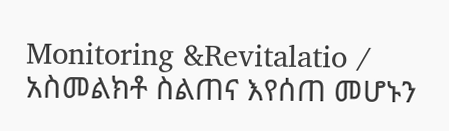Monitoring &Revitalatio / አስመልክቶ ስልጠና እየሰጠ መሆኑን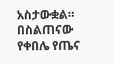አስታውቋል።
በስልጠናው የቀበሌ የጤና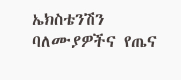ኤክስቴንሽን ባለሙያዎችና የጤና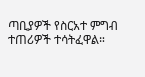ጣቢያዎች የስርአተ ምግብ ተጠሪዎች ተሳትፈዋል።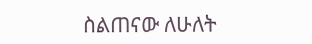ስልጠናው ለሁለት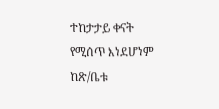ተከታታይ ቀናት የሚሰጥ እነደሆነም ከጽ/ቤቱ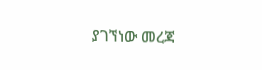ያገኘነው መረጃ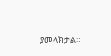ያመላክታል።